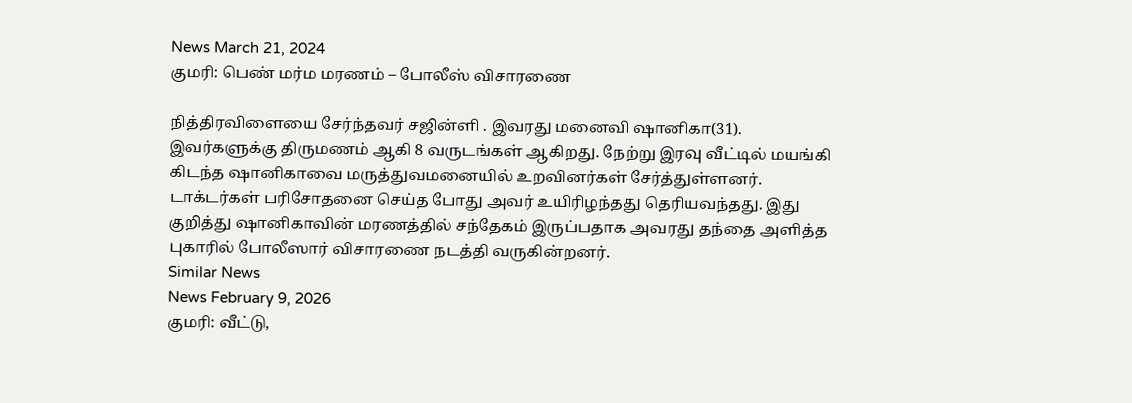News March 21, 2024
குமரி: பெண் மர்ம மரணம் – போலீஸ் விசாரணை

நித்திரவிளையை சேர்ந்தவர் சஜின்ளி . இவரது மனைவி ஷானிகா(31). இவர்களுக்கு திருமணம் ஆகி 8 வருடங்கள் ஆகிறது. நேற்று இரவு வீட்டில் மயங்கி கிடந்த ஷானிகாவை மருத்துவமனையில் உறவினர்கள் சேர்த்துள்ளனர். டாக்டர்கள் பரிசோதனை செய்த போது அவர் உயிரிழந்தது தெரியவந்தது. இது குறித்து ஷானிகாவின் மரணத்தில் சந்தேகம் இருப்பதாக அவரது தந்தை அளித்த புகாரில் போலீஸார் விசாரணை நடத்தி வருகின்றனர்.
Similar News
News February 9, 2026
குமரி: வீட்டு,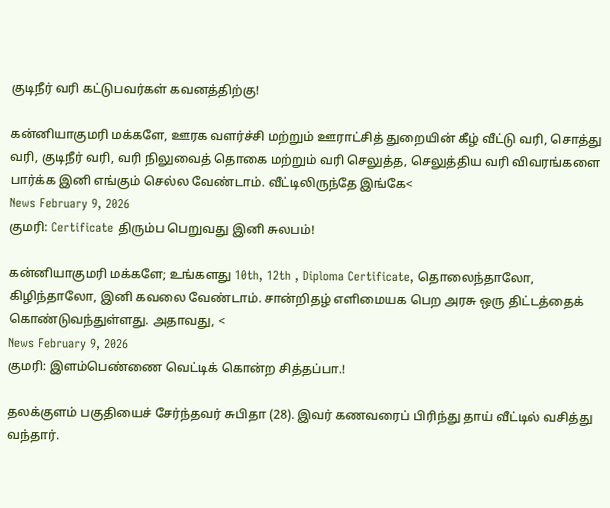குடிநீர் வரி கட்டுபவர்கள் கவனத்திற்கு!

கன்னியாகுமரி மக்களே, ஊரக வளர்ச்சி மற்றும் ஊராட்சித் துறையின் கீழ் வீட்டு வரி, சொத்து வரி, குடிநீர் வரி, வரி நிலுவைத் தொகை மற்றும் வரி செலுத்த, செலுத்திய வரி விவரங்களை பார்க்க இனி எங்கும் செல்ல வேண்டாம். வீட்டிலிருந்தே இங்கே<
News February 9, 2026
குமரி: Certificate திரும்ப பெறுவது இனி சுலபம்!

கன்னியாகுமரி மக்களே; உங்களது 10th, 12th , Diploma Certificate, தொலைந்தாலோ, கிழிந்தாலோ, இனி கவலை வேண்டாம். சான்றிதழ் எளிமையக பெற அரசு ஒரு திட்டத்தைக் கொண்டுவந்துள்ளது. அதாவது, <
News February 9, 2026
குமரி: இளம்பெண்ணை வெட்டிக் கொன்ற சித்தப்பா.!

தலக்குளம் பகுதியைச் சேர்ந்தவர் சுபிதா (28). இவர் கணவரைப் பிரிந்து தாய் வீட்டில் வசித்து வந்தார்.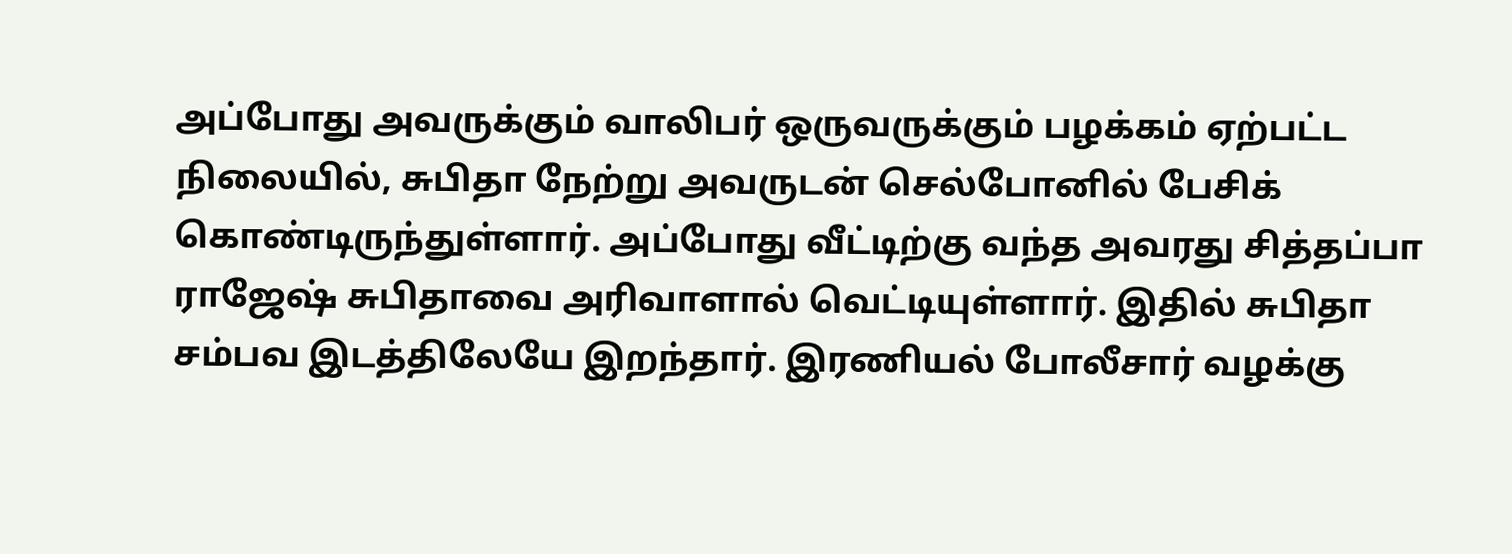அப்போது அவருக்கும் வாலிபர் ஒருவருக்கும் பழக்கம் ஏற்பட்ட நிலையில், சுபிதா நேற்று அவருடன் செல்போனில் பேசிக் கொண்டிருந்துள்ளார். அப்போது வீட்டிற்கு வந்த அவரது சித்தப்பா ராஜேஷ் சுபிதாவை அரிவாளால் வெட்டியுள்ளார். இதில் சுபிதா சம்பவ இடத்திலேயே இறந்தார். இரணியல் போலீசார் வழக்கு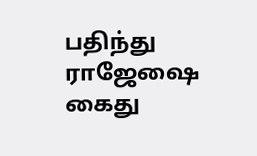பதிந்து ராஜேஷை கைது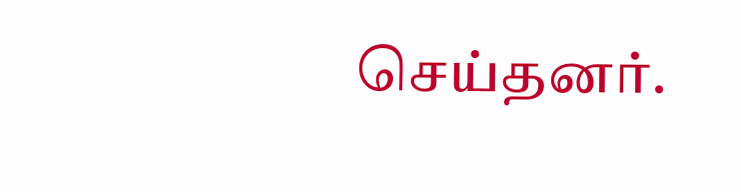செய்தனர்.